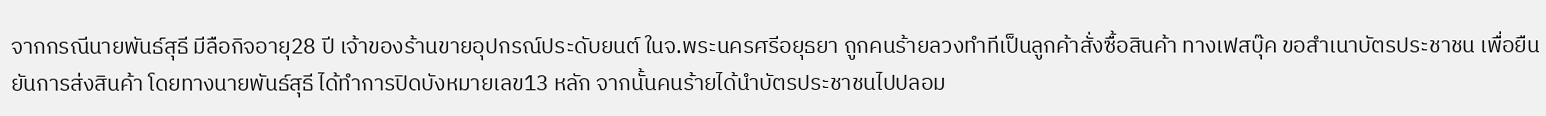จากกรณีนายพันธ์สุธี มีลือกิจอายุ28 ปี เจ้าของร้านขายอุปกรณ์ประดับยนต์ ในจ.พระนครศรีอยุธยา ถูกคนร้ายลวงทำทีเป็นลูกค้าสั่งซื้อสินค้า ทางเฟสบุ๊ค ขอสำเนาบัตรประชาชน เพื่อยืนยันการส่งสินค้า โดยทางนายพันธ์สุธี ได้ทำการปิดบังหมายเลข13 หลัก จากนั้นคนร้ายได้นำบัตรประชาชนไปปลอม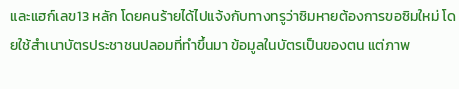และแฮก์เลข13 หลัก โดยคนร้ายได้ไปแจ้งกับทางทรูว่าซิมหายต้องการขอซิมใหม่ โดยใช้สำเนาบัตรประชาชนปลอมที่ทำขึ้นมา ข้อมูลในบัตรเป็นของตน แต่ภาพ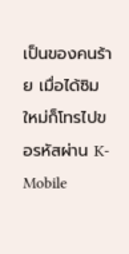เป็นของคนร้าย เมื่อได้ซิมใหม่ก็โทรไปขอรหัสผ่าน K-Mobile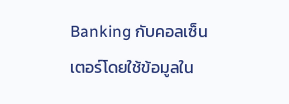Banking กับคอลเซ็นเตอร์โดยใช้ข้อมูลใน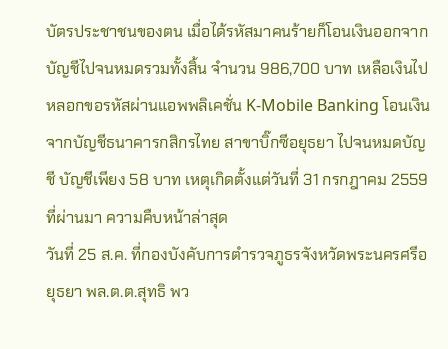บัตรประชาชนของตน เมื่อได้รหัสมาคนร้ายก็โอนเงินออกจากบัญชีไปจนหมดรวมทั้งสิ้น จำนวน 986,700 บาท เหลือเงินไปหลอกขอรหัสผ่านแอพพลิเคชั่น K-Mobile Banking โอนเงินจากบัญชีธนาคารกสิกรไทย สาขาบิ๊กซีอยุธยา ไปจนหมดบัญชี บัญชีเพียง 58 บาท เหตุเกิดตั้งแต่วันที่ 31 กรกฎาคม 2559 ที่ผ่านมา ความคืบหน้าล่าสุด
วันที่ 25 ส.ค. ที่กองบังคับการตำรวจภูธรจังหวัดพระนครศรีอยุธยา พล.ต.ต.สุทธิ พว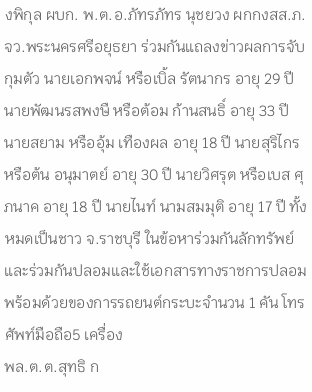งพิกุล ผบก. พ.ต.อ.ภัทรภัทร นุชยวง ผกกงสส.ภ.จว.พระนครศรีอยุธยา ร่วมกันแถลงข่าวผลการจับกุมตัว นายเอกพจน์ หรือเบิ้ล รัตนากร อายุ 29 ปี นายพัฒนรสพงษื หรือต้อม ก้านสนธิ์ อายุ 33 ปี นายสยาม หรืออุ้ม เทืองผล อายุ 18 ปี นายสุริไกร หรือต้น อนุมาตย์ อายุ 30 ปี นายวิศรุต หรือเบส ศุภนาค อายุ 18 ปี นายไนท์ นามสมมุติ อายุ 17 ปี ทั้งหมดเป็นชาว จ.ราชบุรี ในข้อหาร่วมกันลักทรัพย์และร่วมกันปลอมและใช้เอกสารทางราชการปลอม พร้อมด้วยของการรถยนต์กระบะจำนวน 1 คัน โทรศัพท์มือถือ5 เครื่อง
พล.ต.ต.สุทธิ ก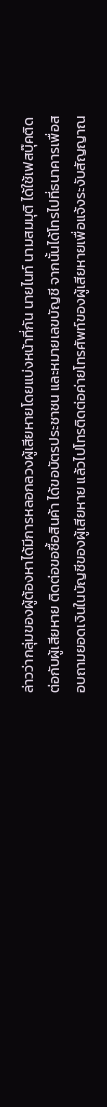ล่าวว่ากลุ่มของผู้ต้องหาได้มีการหลอกลวงผู้เสียหายโดยแบ่งหน้าที่กัน นายไนท์ นามสมมุติ ได้ใช้เฟสบุ๊คติดต่อกับผู้เสียหาย ติดต่อขอซื้อสินค้า ได้ขอบัตรประชาชน และหมายเลขบัญชี จากนั้นได้โทรไปที่ธนาคารเพื่อสอบถามยอดเงินในบัญชีของผู้เสียหาย แล้วไปโทรติดต่อค่ายโทรศัพท์ของผู้เสียหายเพื่อแจ้งระงับสัญญาณ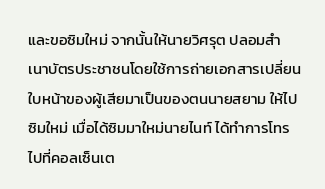และขอซิมใหม่ จากนั้นให้นายวิศรุต ปลอมสำเนาบัตรประชาชนโดยใช้การถ่ายเอกสารเปลี่ยนใบหน้าของผู้เสียมาเป็นของตนนายสยาม ให้ไปซิมใหม่ เมื่อได้ซิมมาใหม่นายไนท์ ได้ทำการโทรไปที่คอลเซ็นเต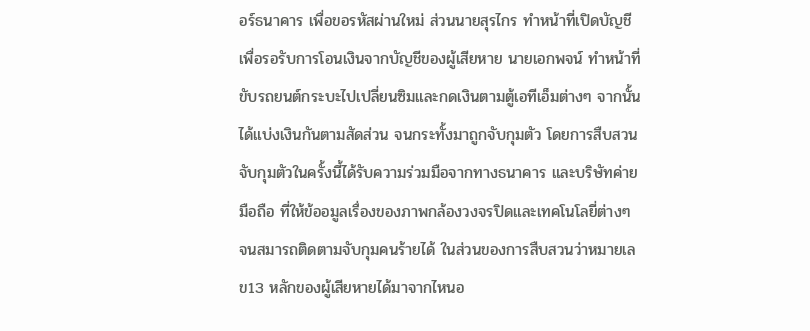อร์ธนาคาร เพื่อขอรหัสผ่านใหม่ ส่วนนายสุรไกร ทำหน้าที่เปิดบัญชี เพื่อรอรับการโอนเงินจากบัญชีของผู้เสียหาย นายเอกพจน์ ทำหน้าที่ขับรถยนต์กระบะไปเปลี่ยนซิมและกดเงินตามตู้เอทีเอ็มต่างๆ จากนั้นได้แบ่งเงินกันตามสัดส่วน จนกระทั้งมาถูกจับกุมตัว โดยการสืบสวนจับกุมตัวในครั้งนี้ได้รับความร่วมมือจากทางธนาคาร และบริษัทค่ายมือถือ ที่ให้ข้ออมูลเรื่องของภาพกล้องวงจรปิดและเทคโนโลยี่ต่างๆ จนสมารถติดตามจับกุมคนร้ายได้ ในส่วนของการสืบสวนว่าหมายเลข13 หลักของผู้เสียหายได้มาจากไหนอ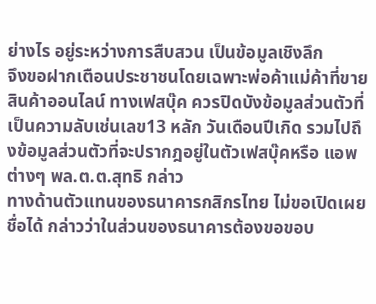ย่างไร อยู่ระหว่างการสืบสวน เป็นข้อมูลเชิงลึก
จึงขอฝากเตือนประชาชนโดยเฉพาะพ่อค้าแม่ค้าที่ขายสินค้าออนไลน์ ทางเฟสบุ๊ค ควรปิดบังข้อมูลส่วนตัวที่เป็นความลับเช่นเลข13 หลัก วันเดือนปีเกิด รวมไปถึงข้อมูลส่วนตัวที่จะปรากฎอยู่ในตัวเฟสบุ๊คหรือ แอพต่างๆ พล.ต.ต.สุทธิ กล่าว
ทางด้านตัวแทนของธนาคารกสิกรไทย ไม่ขอเปิดเผยชื่อได้ กล่าวว่าในส่วนของธนาคารต้องขอขอบ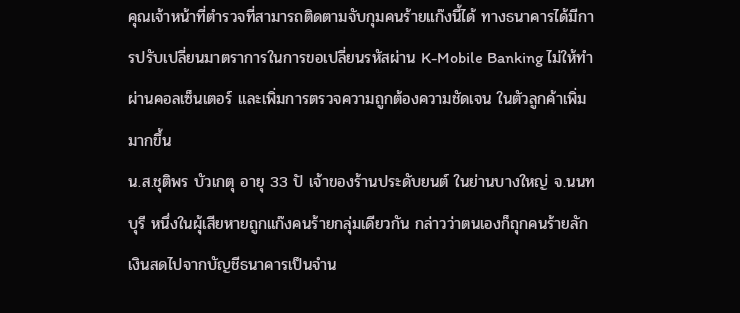คุณเจ้าหน้าที่ตำรวจที่สามารถติดตามจับกุมคนร้ายแก๊งนี้ได้ ทางธนาคารได้มีการปรับเปลี่ยนมาตราการในการขอเปลี่ยนรหัสผ่าน K-Mobile Banking ไม่ให้ทำผ่านคอลเซ็นเตอร์ และเพิ่มการตรวจความถูกต้องความชัดเจน ในตัวลูกค้าเพิ่มมากขึ้น
น.ส.ชุติพร บัวเกตุ อายุ 33 ปั เจ้าของร้านประดับยนต์ ในย่านบางใหญ่ จ.นนทบุรี หนึ่งในผุ้เสียหายถูกแก๊งคนร้ายกลุ่มเดียวกัน กล่าวว่าตนเองก็ถุกคนร้ายลักเงินสดไปจากบัญชีธนาคารเป็นจำน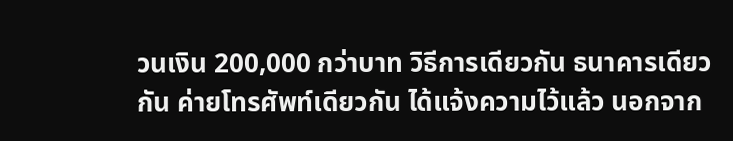วนเงิน 200,000 กว่าบาท วิธีการเดียวกัน ธนาคารเดียวกัน ค่ายโทรศัพท์เดียวกัน ได้แจ้งความไว้แล้ว นอกจาก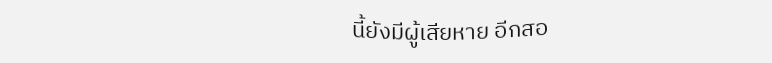นี้ยังมีผู้เสียหาย อีกสอ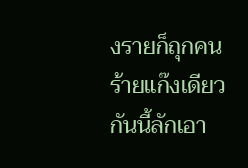งรายก็ถุกคนร้ายแก๊งเดียวกันนี้ลักเอา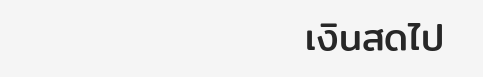เงินสดไป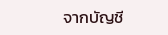จากบัญชี